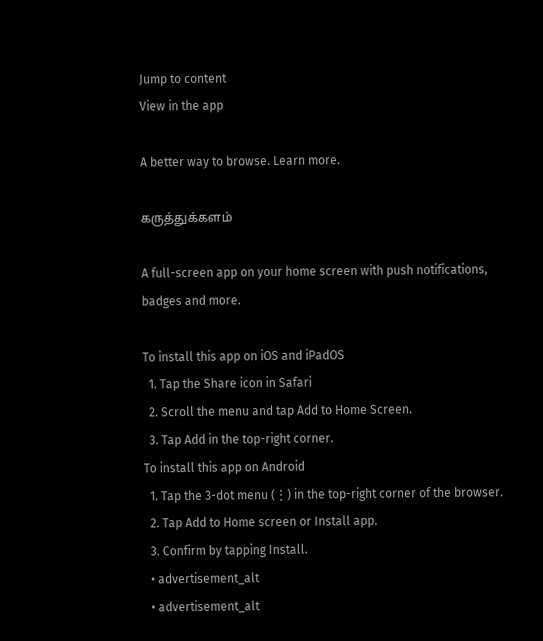Jump to content
View in the app

A better way to browse. Learn more.

கருத்துக்களம்

A full-screen app on your home screen with push notifications, badges and more.

To install this app on iOS and iPadOS
  1. Tap the Share icon in Safari
  2. Scroll the menu and tap Add to Home Screen.
  3. Tap Add in the top-right corner.
To install this app on Android
  1. Tap the 3-dot menu (⋮) in the top-right corner of the browser.
  2. Tap Add to Home screen or Install app.
  3. Confirm by tapping Install.
  • advertisement_alt
  • advertisement_alt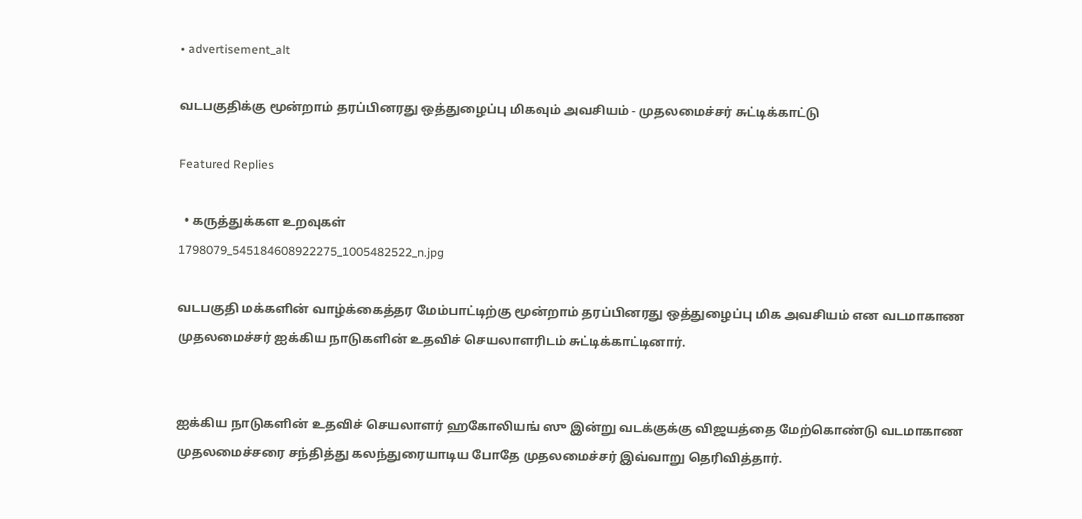• advertisement_alt

வடபகுதிக்கு மூன்றாம் தரப்பினரது ஒத்துழைப்பு மிகவும் அவசியம் - முதலமைச்சர் சுட்டிக்காட்டு

Featured Replies

  • கருத்துக்கள உறவுகள்
1798079_545184608922275_1005482522_n.jpg

வடபகுதி மக்களின் வாழ்க்கைத்தர மேம்பாட்டிற்கு மூன்றாம் தரப்பினரது ஒத்துழைப்பு மிக அவசியம் என வடமாகாண முதலமைச்சர் ஐக்கிய நாடுகளின் உதவிச் செயலாளரிடம் சுட்டிக்காட்டினார்.


ஐக்கிய நாடுகளின் உதவிச் செயலாளர் ஹகோலியங் ஸு இன்று வடக்குக்கு விஜயத்தை மேற்கொண்டு வடமாகாண முதலமைச்சரை சந்தித்து கலந்துரையாடிய போதே முதலமைச்சர் இவ்வாறு தெரிவித்தார்.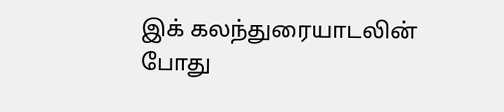இக் கலந்துரையாடலின் போது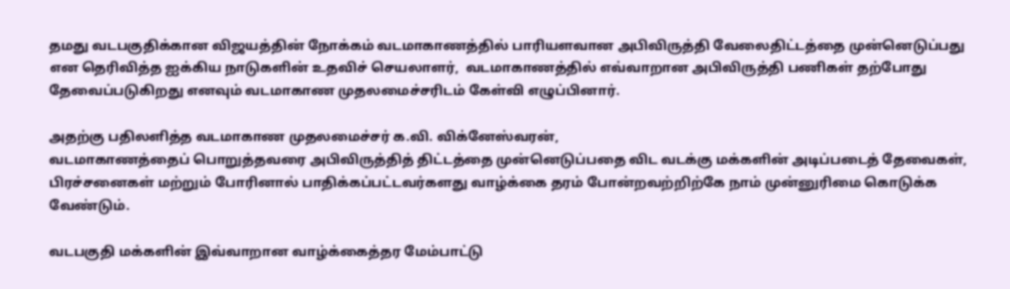தமது வடபகுதிக்கான விஜயத்தின் நோக்கம் வடமாகாணத்தில் பாரியளவான அபிவிருத்தி வேலைதிட்டத்தை முன்னெடுப்பது என தெரிவித்த ஐக்கிய நாடுகளின் உதவிச் செயலாளர்,  வடமாகாணத்தில் எவ்வாறான அபிவிருத்தி பணிகள் தற்போது தேவைப்படுகிறது எனவும் வடமாகாண முதலமைச்சரிடம் கேள்வி எழுப்பினார்.

அதற்கு பதிலளித்த வடமாகாண முதலமைச்சர் க.வி. விக்னேஸ்வரன்,
வடமாகாணத்தைப் பொறுத்தவரை அபிவிருத்தித் திட்டத்தை முன்னெடுப்பதை விட வடக்கு மக்களின் அடிப்படைத் தேவைகள், பிரச்சனைகள் மற்றும் போரினால் பாதிக்கப்பட்டவர்களது வாழ்க்கை தரம் போன்றவற்றிற்கே நாம் முன்னுரிமை கொடுக்க வேண்டும்.

வடபகுதி மக்களின் இவ்வாறான வாழ்க்கைத்தர மேம்பாட்டு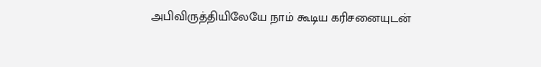அபிவிருத்தியிலேயே நாம் கூடிய கரிசனையுடன்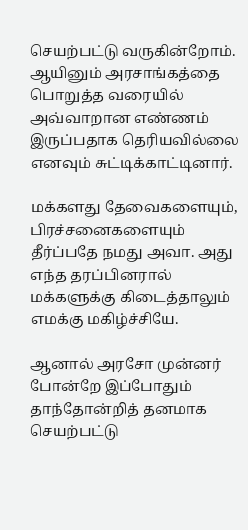செயற்பட்டு வருகின்றோம். ஆயினும் அரசாங்கத்தை பொறுத்த வரையில்
அவ்வாறான எண்ணம் இருப்பதாக தெரியவில்லை எனவும் சுட்டிக்காட்டினார்.

மக்களது தேவைகளையும், பிரச்சனைகளையும் தீர்ப்பதே நமது அவா. அது எந்த தரப்பினரால் மக்களுக்கு கிடைத்தாலும் எமக்கு மகிழ்ச்சியே.

ஆனால் அரசோ முன்னர் போன்றே இப்போதும் தாந்தோன்றித் தனமாக செயற்பட்டு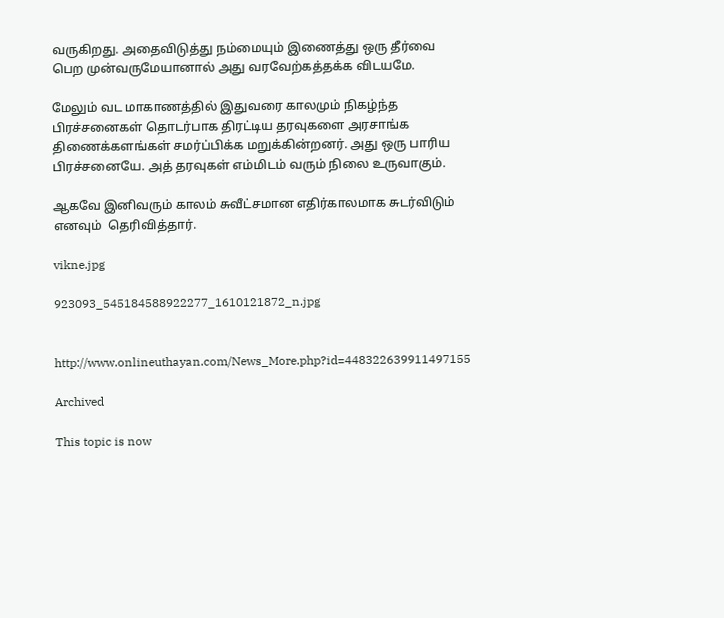வருகிறது. அதைவிடுத்து நம்மையும் இணைத்து ஒரு தீர்வை பெற முன்வருமேயானால் அது வரவேற்கத்தக்க விடயமே.

மேலும் வட மாகாணத்தில் இதுவரை காலமும் நிகழ்ந்த பிரச்சனைகள் தொடர்பாக திரட்டிய தரவுகளை அரசாங்க திணைக்களங்கள் சமர்ப்பிக்க மறுக்கின்றனர். அது ஒரு பாரிய பிரச்சனையே. அத் தரவுகள் எம்மிடம் வரும் நிலை உருவாகும்.

ஆகவே இனிவரும் காலம் சுவீட்சமான எதிர்காலமாக சுடர்விடும் எனவும்  தெரிவித்தார்.

vikne.jpg

923093_545184588922277_1610121872_n.jpg


http://www.onlineuthayan.com/News_More.php?id=448322639911497155

Archived

This topic is now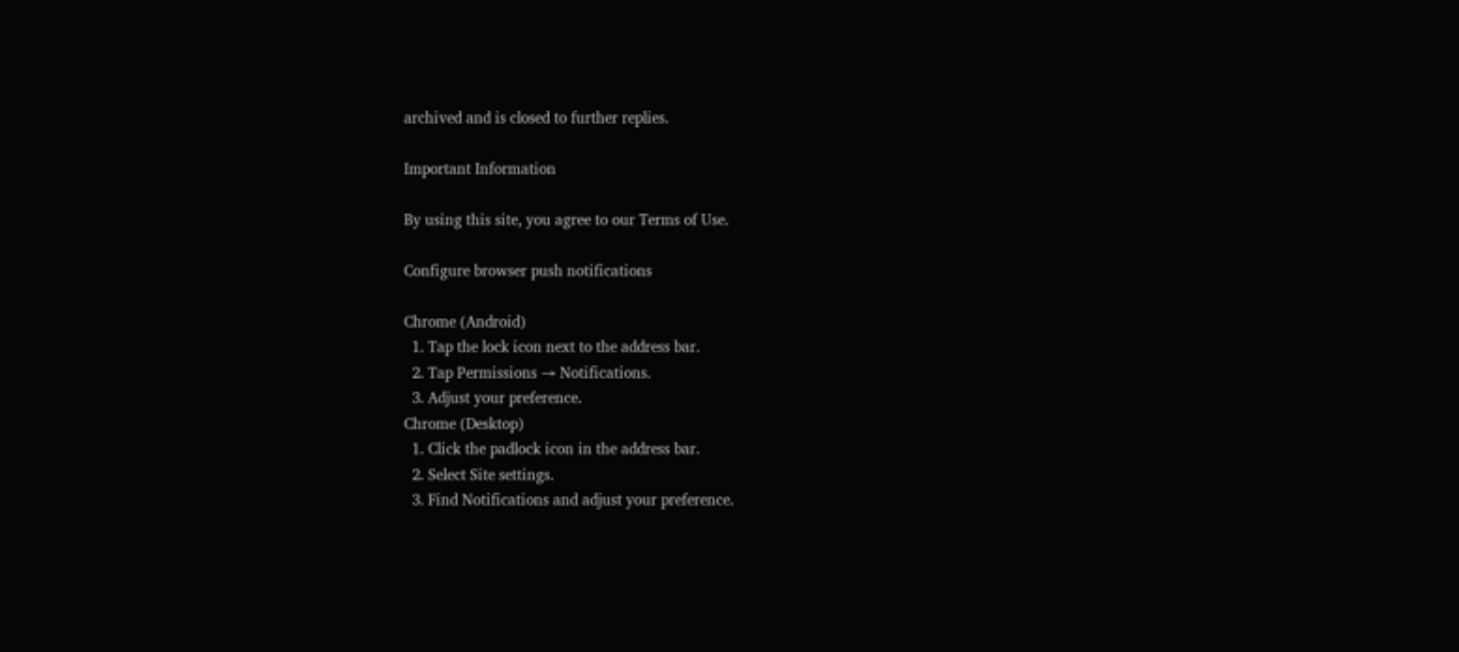archived and is closed to further replies.

Important Information

By using this site, you agree to our Terms of Use.

Configure browser push notifications

Chrome (Android)
  1. Tap the lock icon next to the address bar.
  2. Tap Permissions → Notifications.
  3. Adjust your preference.
Chrome (Desktop)
  1. Click the padlock icon in the address bar.
  2. Select Site settings.
  3. Find Notifications and adjust your preference.